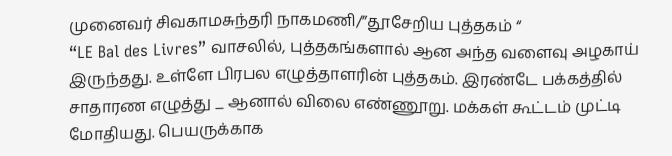முனைவர் சிவகாமசுந்தரி நாகமணி/”தூசேறிய புத்தகம் “
“LE Bal des Livres” வாசலில், புத்தகங்களால் ஆன அந்த வளைவு அழகாய் இருந்தது. உள்ளே பிரபல எழுத்தாளரின் புத்தகம். இரண்டே பக்கத்தில் சாதாரண எழுத்து _ ஆனால் விலை எண்ணூறு. மக்கள் கூட்டம் முட்டி மோதியது. பெயருக்காக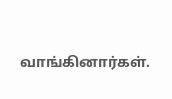வாங்கினார்கள்.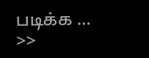படிக்க …
>>